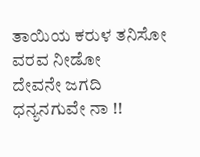ತಾಯಿಯ ಕರುಳ ತನಿಸೋ ವರವ ನೀಡೋ
ದೇವನೇ ಜಗದಿ ಧನ್ಯನಗುವೇ ನಾ !!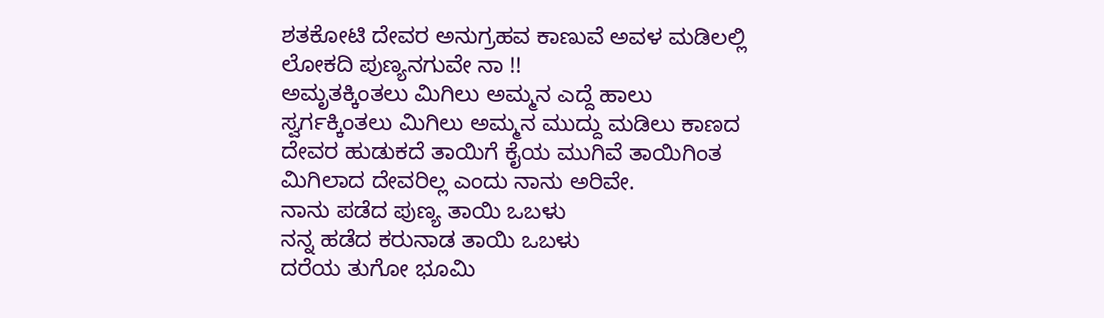ಶತಕೋಟಿ ದೇವರ ಅನುಗ್ರಹವ ಕಾಣುವೆ ಅವಳ ಮಡಿಲಲ್ಲಿ ಲೋಕದಿ ಪುಣ್ಯನಗುವೇ ನಾ !!
ಅಮೃತಕ್ಕಿಂತಲು ಮಿಗಿಲು ಅಮ್ಮನ ಎದ್ದೆ ಹಾಲು
ಸ್ವರ್ಗಕ್ಕಿಂತಲು ಮಿಗಿಲು ಅಮ್ಮನ ಮುದ್ದು ಮಡಿಲು ಕಾಣದ ದೇವರ ಹುಡುಕದೆ ತಾಯಿಗೆ ಕೈಯ ಮುಗಿವೆ ತಾಯಿಗಿಂತ ಮಿಗಿಲಾದ ದೇವರಿಲ್ಲ ಎಂದು ನಾನು ಅರಿವೇ.
ನಾನು ಪಡೆದ ಪುಣ್ಯ ತಾಯಿ ಒಬಳು
ನನ್ನ ಹಡೆದ ಕರುನಾಡ ತಾಯಿ ಒಬಳು
ದರೆಯ ತುಗೋ ಭೂಮಿ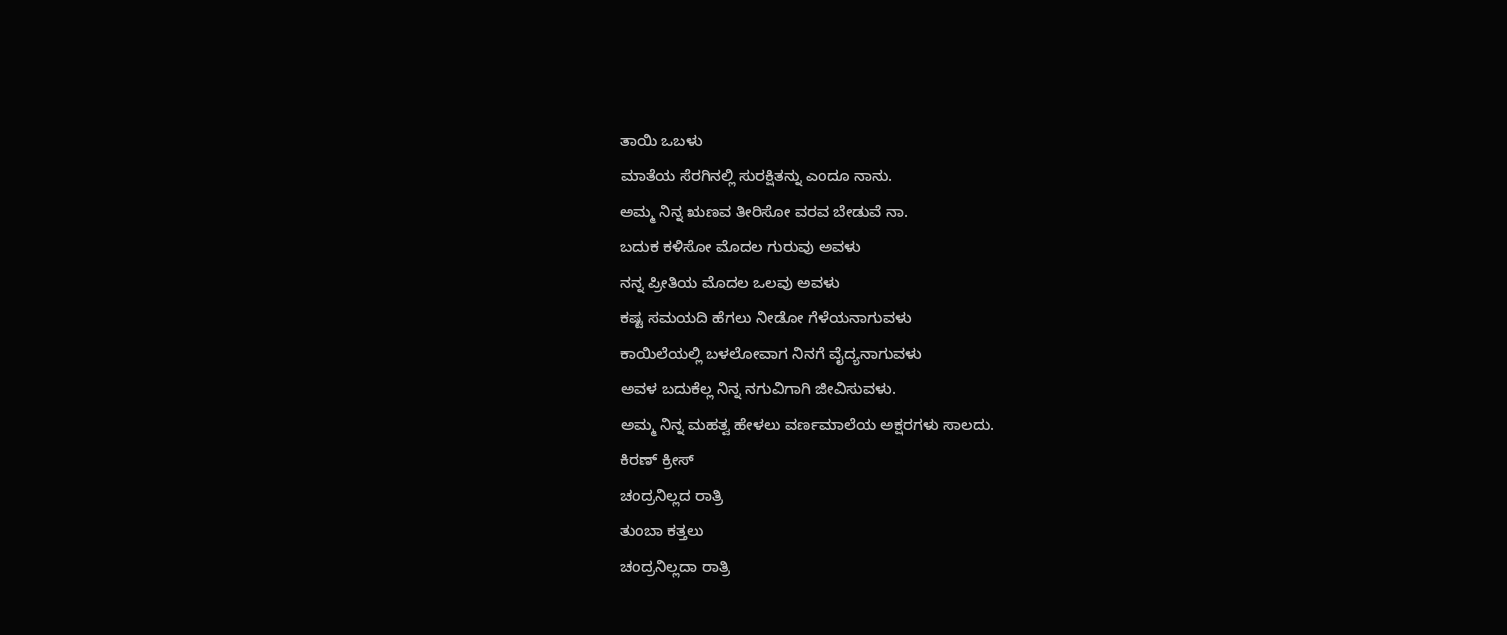ತಾಯಿ ಒಬಳು
ಮಾತೆಯ ಸೆರಗಿನಲ್ಲಿ ಸುರಕ್ಷಿತನ್ನು ಎಂದೂ ನಾನು.
ಅಮ್ಮ ನಿನ್ನ ಋಣವ ತೀರಿಸೋ ವರವ ಬೇಡುವೆ ನಾ.
ಬದುಕ ಕಳಿಸೋ ಮೊದಲ ಗುರುವು ಅವಳು
ನನ್ನ ಪ್ರೀತಿಯ ಮೊದಲ ಒಲವು ಅವಳು
ಕಷ್ಟ ಸಮಯದಿ ಹೆಗಲು ನೀಡೋ ಗೆಳೆಯನಾಗುವಳು
ಕಾಯಿಲೆಯಲ್ಲಿ ಬಳಲೋವಾಗ ನಿನಗೆ ವೈದ್ಯನಾಗುವಳು
ಅವಳ ಬದುಕೆಲ್ಲ ನಿನ್ನ ನಗುವಿಗಾಗಿ ಜೀವಿಸುವಳು.
ಅಮ್ಮ ನಿನ್ನ ಮಹತ್ವ ಹೇಳಲು ವರ್ಣಮಾಲೆಯ ಅಕ್ಷರಗಳು ಸಾಲದು.
ಕಿರಣ್ ಕ್ರೀಸ್
ಚಂದ್ರನಿಲ್ಲದ ರಾತ್ರಿ
ತುಂಬಾ ಕತ್ತಲು
ಚಂದ್ರನಿಲ್ಲದಾ ರಾತ್ರಿ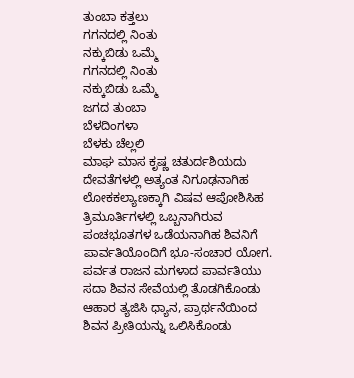ತುಂಬಾ ಕತ್ತಲು
ಗಗನದಲ್ಲಿ ನಿಂತು
ನಕ್ಕುಬಿಡು ಒಮ್ಮೆ
ಗಗನದಲ್ಲಿ ನಿಂತು
ನಕ್ಕುಬಿಡು ಒಮ್ಮೆ
ಜಗದ ತುಂಬಾ
ಬೆಳದಿಂಗಳಾ
ಬೆಳಕು ಚೆಲ್ಲಲಿ
ಮಾಘ ಮಾಸ ಕೃಷ್ಣ ಚತುರ್ದಶಿಯದು
ದೇವತೆಗಳಲ್ಲಿ ಅತ್ಯಂತ ನಿಗೂಢನಾಗಿಹ
ಲೋಕಕಲ್ಯಾಣಕ್ಕಾಗಿ ವಿಷವ ಆಪೋಶಿಸಿಹ
ತ್ರಿಮೂರ್ತಿಗಳಲ್ಲಿ ಒಬ್ಬನಾಗಿರುವ
ಪಂಚಭೂತಗಳ ಒಡೆಯನಾಗಿಹ ಶಿವನಿಗೆ
ಪಾರ್ವತಿಯೊಂದಿಗೆ ಭೂ-ಸಂಚಾರ ಯೋಗ.
ಪರ್ವತ ರಾಜನ ಮಗಳಾದ ಪಾರ್ವತಿಯು
ಸದಾ ಶಿವನ ಸೇವೆಯಲ್ಲಿ ತೊಡಗಿಕೊಂಡು
ಆಹಾರ ತ್ಯಜಿಸಿ ಧ್ಯಾನ, ಪ್ರಾರ್ಥನೆಯಿಂದ
ಶಿವನ ಪ್ರೀತಿಯನ್ನು ಒಲಿಸಿಕೊಂಡು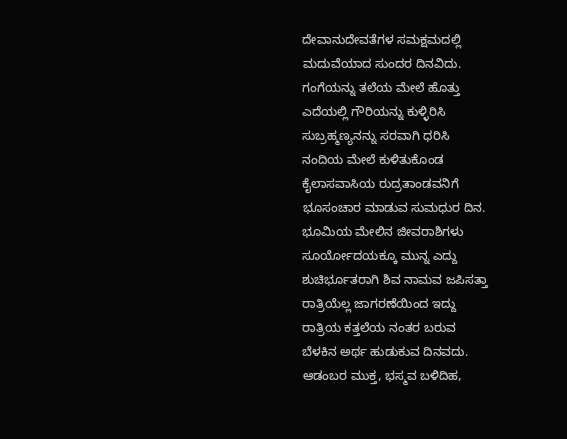ದೇವಾನುದೇವತೆಗಳ ಸಮಕ್ಷಮದಲ್ಲಿ
ಮದುವೆಯಾದ ಸುಂದರ ದಿನವಿದು.
ಗಂಗೆಯನ್ನು ತಲೆಯ ಮೇಲೆ ಹೊತ್ತು
ಎದೆಯಲ್ಲಿ ಗೌರಿಯನ್ನು ಕುಳ್ಳಿರಿಸಿ
ಸುಬ್ರಹ್ಮಣ್ಯನನ್ನು ಸರವಾಗಿ ಧರಿಸಿ
ನಂದಿಯ ಮೇಲೆ ಕುಳಿತುಕೊಂಡ
ಕೈಲಾಸವಾಸಿಯ ರುದ್ರತಾಂಡವನಿಗೆ
ಭೂಸಂಚಾರ ಮಾಡುವ ಸುಮಧುರ ದಿನ.
ಭೂಮಿಯ ಮೇಲಿನ ಜೀವರಾಶಿಗಳು
ಸೂರ್ಯೋದಯಕ್ಕೂ ಮುನ್ನ ಎದ್ದು
ಶುಚಿರ್ಭೂತರಾಗಿ ಶಿವ ನಾಮವ ಜಪಿಸತ್ತಾ
ರಾತ್ರಿಯೆಲ್ಲ ಜಾಗರಣೆಯಿಂದ ಇದ್ದು
ರಾತ್ರಿಯ ಕತ್ತಲೆಯ ನಂತರ ಬರುವ
ಬೆಳಕಿನ ಅರ್ಥ ಹುಡುಕುವ ದಿನವದು.
ಆಡಂಬರ ಮುಕ್ತ, ಭಸ್ಮವ ಬಳಿದಿಹ,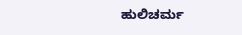ಹುಲಿಚರ್ಮ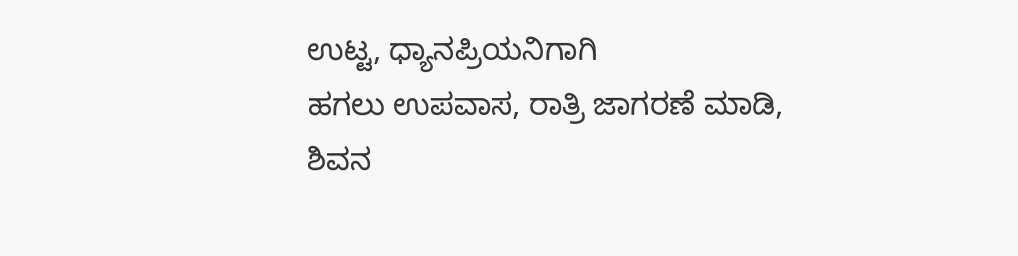ಉಟ್ಟ, ಧ್ಯಾನಪ್ರಿಯನಿಗಾಗಿ
ಹಗಲು ಉಪವಾಸ, ರಾತ್ರಿ ಜಾಗರಣೆ ಮಾಡಿ,
ಶಿವನ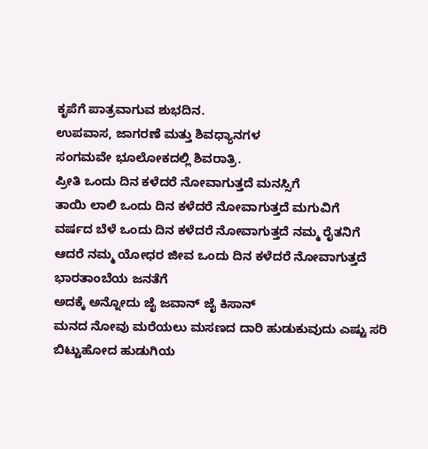ಕೃಪೆಗೆ ಪಾತ್ರವಾಗುವ ಶುಭದಿನ.
ಉಪವಾಸ, ಜಾಗರಣೆ ಮತ್ತು ಶಿವಧ್ಯಾನಗಳ
ಸಂಗಮವೇ ಭೂಲೋಕದಲ್ಲಿ ಶಿವರಾತ್ರಿ.
ಪ್ರೀತಿ ಒಂದು ದಿನ ಕಳೆದರೆ ನೋವಾಗುತ್ತದೆ ಮನಸ್ಸಿಗೆ
ತಾಯಿ ಲಾಲಿ ಒಂದು ದಿನ ಕಳೆದರೆ ನೋವಾಗುತ್ತದೆ ಮಗುವಿಗೆ
ವರ್ಷದ ಬೆಳೆ ಒಂದು ದಿನ ಕಳೆದರೆ ನೋವಾಗುತ್ತದೆ ನಮ್ಮ ರೈತನಿಗೆ
ಆದರೆ ನಮ್ಮ ಯೋಧರ ಜೀವ ಒಂದು ದಿನ ಕಳೆದರೆ ನೋವಾಗುತ್ತದೆ ಭಾರತಾಂಬೆಯ ಜನತೆಗೆ
ಅದಕ್ಕೆ ಅನ್ನೋದು ಜೈ ಜವಾನ್ ಜೈ ಕಿಸಾನ್
ಮನದ ನೋವು ಮರೆಯಲು ಮಸಣದ ದಾರಿ ಹುಡುಕುವುದು ಎಷ್ಟು ಸರಿ
ಬಿಟ್ಟುಹೋದ ಹುಡುಗಿಯ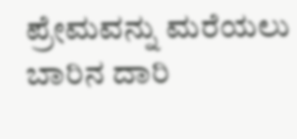ಪ್ರೇಮವನ್ನು ಮರೆಯಲು ಬಾರಿನ ದಾರಿ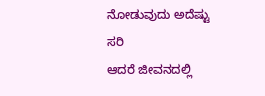ನೋಡುವುದು ಅದೆಷ್ಟು ಸರಿ
ಆದರೆ ಜೀವನದಲ್ಲಿ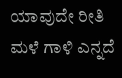ಯಾವುದೇ ರೀತಿ ಮಳೆ ಗಾಳಿ ಎನ್ನದೆ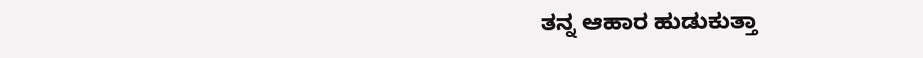ತನ್ನ ಆಹಾರ ಹುಡುಕುತ್ತಾ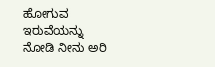ಹೋಗುವ ಇರುವೆಯನ್ನು ನೋಡಿ ನೀನು ಅರಿ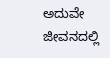ಅದುವೇ ಜೀವನದಲ್ಲಿ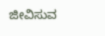ಜೀವಿಸುವ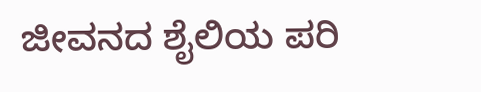ಜೀವನದ ಶೈಲಿಯ ಪರಿ